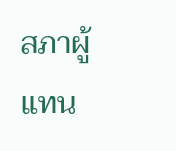สภาผู้แทน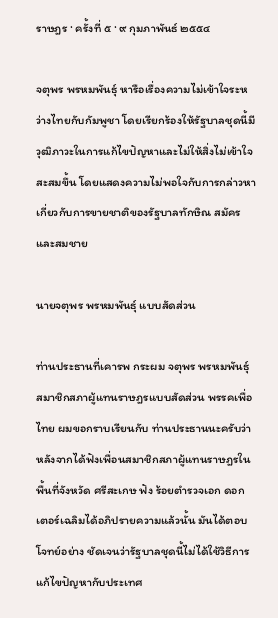ราษฎร · ครั้งที่ ๕ · ๙ กุมภาพันธ์ ๒๕๕๔

จตุพร พรหมพันธุ์ หารือเรื่องความไม่เข้าใจระหว่างไทยกับกัมพูชา โดยเรียกร้องให้รัฐบาลชุดนี้มีวุฒิภาวะในการแก้ไขปัญหาและไม่ให้สิ่งไม่เข้าใจสะสมขึ้น โดยแสดงความไม่พอใจกับการกล่าวหาเกี่ยวกับการขายชาติของรัฐบาลทักษิณ สมัคร และสมชาย

นายจตุพร พรหมพันธุ์ แบบสัดส่วน

ท่านประธานที่เคารพ กระผม จตุพร พรหมพันธุ์ สมาชิกสภาผู้แทนราษฎรแบบสัดส่วน พรรคเพื่อไทย ผมขอกราบเรียนกับ ท่านประธานนะครับว่า หลังจากได้ฟังเพื่อนสมาชิกสภาผู้แทนราษฎรในพื้นที่จังหวัด ศรีสะเกษ ฟัง ร้อยตํารวจเอก ดอกเตอร์เฉลิมได้อภิปรายความแล้วนั้น มันได้ตอบโจทย์อย่าง ชัดเจนว่ารัฐบาลชุดนี้ไม่ได้ใช้วิธีการแก้ไขปัญหากับประเทศ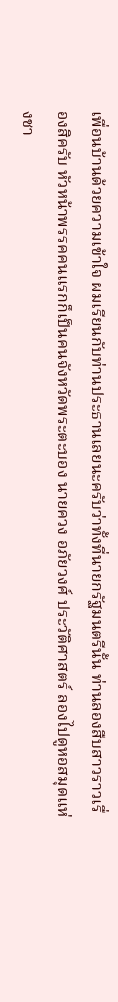เพื่อนบ้านด้วยความเข้าใจ ผมเรียนกับท่านประธานเลยนะครับว่าทั้งที่นายกรัฐมนตรีนั้น ท่านลองสืบสาวราวเรื่องสิครับ หัวหน้าพรรคคนแรกก็เป็นคนจังหวัดพระตะบอง นายควง อภัยวงศ์ ประวัติศาสตร์ ลองไปดูหอสมุดแห่งชา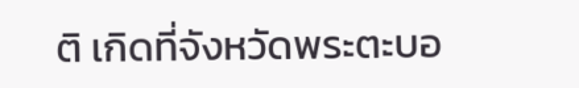ติ เกิดที่จังหวัดพระตะบอ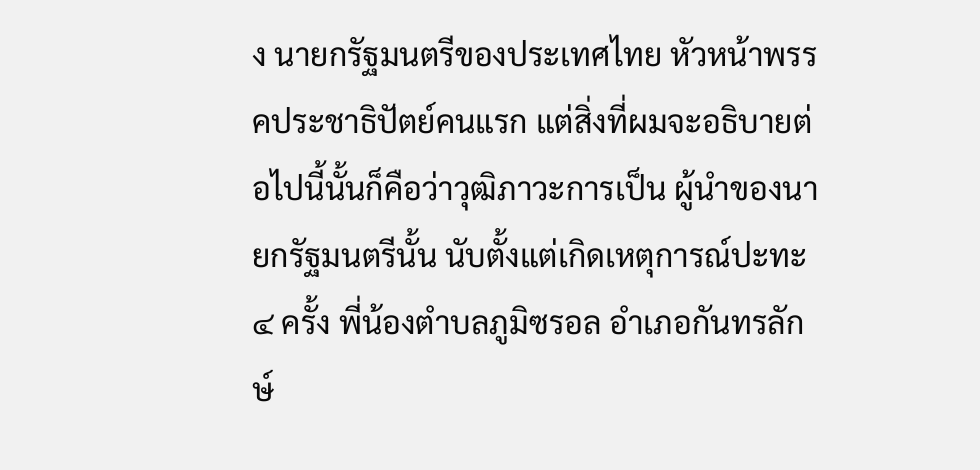ง นายกรัฐมนตรีของประเทศไทย หัวหน้าพรรคประชาธิปัตย์คนแรก แต่สิ่งที่ผมจะอธิบายต่อไปนี้นั้นก็คือว่าวุฒิภาวะการเป็น ผู้นําของนายกรัฐมนตรีนั้น นับตั้งแต่เกิดเหตุการณ์ปะทะ ๔ ครั้ง พี่น้องตําบลภูมิซรอล อําเภอกันทรลักษ์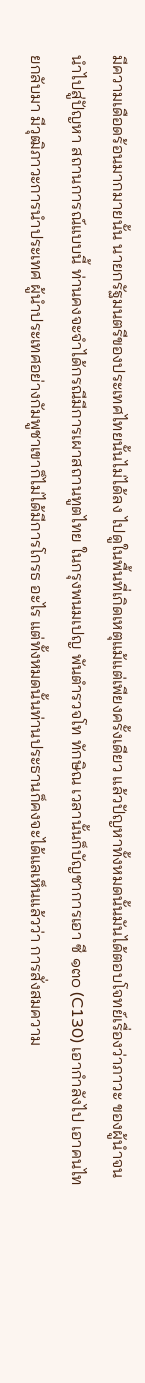มีความเดือดร้อนมากมายนั้น นายกรัฐมนตรีของประเทศไทยนั้นไม่ได้ลง ไปดูในพื้นที่เกิดเหตุแม้แต่เพียงครั้งเดียว แล้วปัญหาทั้งหมดนั้นมันได้ตอบโจทย์เรื่องว่าภาวะ ของผู้นําจนนําไปสู่ปัญหา สถานการณ์แบบนี้ ท่านคงจะจําได้กรณีมีการเผาสถานทูตไทย ในกรุงพนมเปญ พันตํารวจโท ทักษิณ เวลานั้นก็บัญชาการเอา ซี ๑๓๐ (C130) เอากําลังไป เอาคนไทยกลับมา มีวุฒิภาวะการนําประเทศ ผู้นําประเทศอย่างกัมพูชาเขาก็ไม่ได้มีการโกรธ อะไร แต่ทั้งหมดนั้นท่านประธานก็คงจะได้แลเห็นแล้วว่า การสั่งสมความ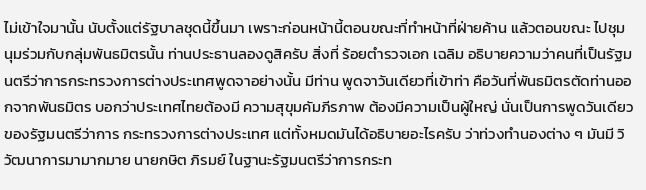ไม่เข้าใจมานั้น นับตั้งแต่รัฐบาลชุดนี้ขึ้นมา เพราะก่อนหน้านี้ตอนขณะที่ทําหน้าที่ฝ่ายค้าน แล้วตอนขณะ ไปชุมนุมร่วมกับกลุ่มพันธมิตรนั้น ท่านประธานลองดูสิครับ สิ่งที่ ร้อยตํารวจเอก เฉลิม อธิบายความว่าคนที่เป็นรัฐมนตรีว่าการกระทรวงการต่างประเทศพูดจาอย่างนั้น มีท่าน พูดจาวันเดียวที่เข้าท่า คือวันที่พันธมิตรตัดท่านออกจากพันธมิตร บอกว่าประเทศไทยต้องมี ความสุขุมคัมภีรภาพ ต้องมีความเป็นผู้ใหญ่ นั่นเป็นการพูดวันเดียวของรัฐมนตรีว่าการ กระทรวงการต่างประเทศ แต่ทั้งหมดมันได้อธิบายอะไรครับ ว่าท่วงทํานองต่าง ๆ มันมี วิวัฒนาการมามากมาย นายกษิต ภิรมย์ ในฐานะรัฐมนตรีว่าการกระท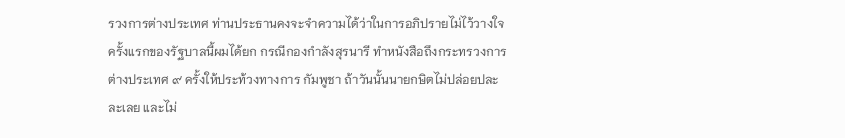รวงการต่างประเทศ ท่านประธานคงจะจําความได้ว่าในการอภิปรายไม่ไว้วางใจครั้งแรกของรัฐบาลนี้ผมได้ยก กรณีกองกําลังสุรนารี ทําหนังสือถึงกระทรวงการต่างประเทศ ๙ ครั้งให้ประท้วงทางการ กัมพูชา ถ้าวันนั้นนายกษิตไม่ปล่อยปละละเลย และไม่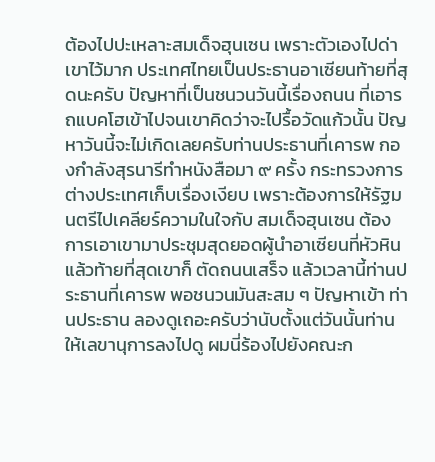ต้องไปปะเหลาะสมเด็จฮุนเซน เพราะตัวเองไปด่าเขาไว้มาก ประเทศไทยเป็นประธานอาเซียนท้ายที่สุดนะครับ ปัญหาที่เป็นชนวนวันนี้เรื่องถนน ที่เอารถแบคโฮเข้าไปจนเขาคิดว่าจะไปรื้อวัดแก้วนั้น ปัญหาวันนี้จะไม่เกิดเลยครับท่านประธานที่เคารพ กองกําลังสุรนารีทําหนังสือมา ๙ ครั้ง กระทรวงการต่างประเทศเก็บเรื่องเงียบ เพราะต้องการให้รัฐมนตรีไปเคลียร์ความในใจกับ สมเด็จฮุนเซน ต้องการเอาเขามาประชุมสุดยอดผู้นําอาเซียนที่หัวหิน แล้วท้ายที่สุดเขาก็ ตัดถนนเสร็จ แล้วเวลานี้ท่านประธานที่เคารพ พอชนวนมันสะสม ๆ ปัญหาเข้า ท่านประธาน ลองดูเถอะครับว่านับตั้งแต่วันนั้นท่านให้เลขานุการลงไปดู ผมนี่ร้องไปยังคณะก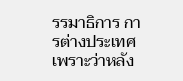รรมาธิการ การต่างประเทศ เพราะว่าหลัง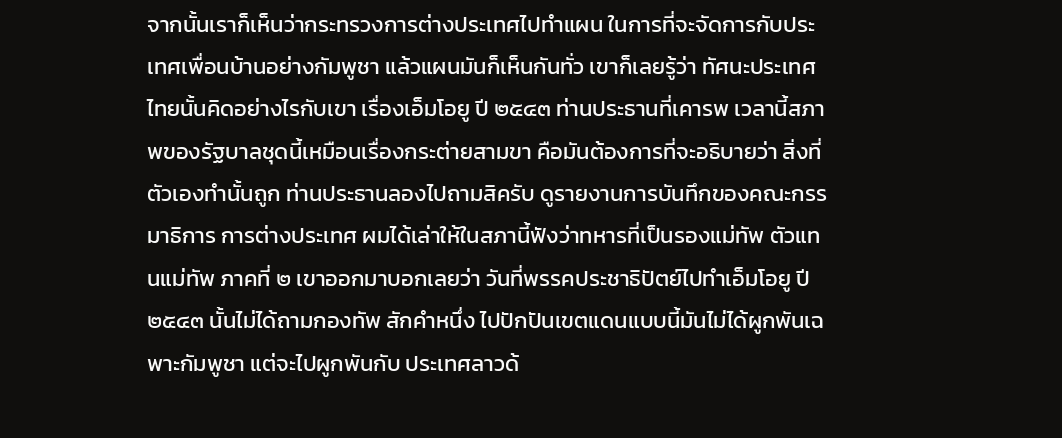จากนั้นเราก็เห็นว่ากระทรวงการต่างประเทศไปทําแผน ในการที่จะจัดการกับประเทศเพื่อนบ้านอย่างกัมพูชา แล้วแผนมันก็เห็นกันทั่ว เขาก็เลยรู้ว่า ทัศนะประเทศไทยนั้นคิดอย่างไรกับเขา เรื่องเอ็มโอยู ปี ๒๕๔๓ ท่านประธานที่เคารพ เวลานี้สภาพของรัฐบาลชุดนี้เหมือนเรื่องกระต่ายสามขา คือมันต้องการที่จะอธิบายว่า สิ่งที่ตัวเองทํานั้นถูก ท่านประธานลองไปถามสิครับ ดูรายงานการบันทึกของคณะกรรมาธิการ การต่างประเทศ ผมได้เล่าให้ในสภานี้ฟังว่าทหารที่เป็นรองแม่ทัพ ตัวแทนแม่ทัพ ภาคที่ ๒ เขาออกมาบอกเลยว่า วันที่พรรคประชาธิปัตย์ไปทําเอ็มโอยู ปี ๒๕๔๓ นั้นไม่ได้ถามกองทัพ สักคําหนึ่ง ไปปักปันเขตแดนแบบนี้มันไม่ได้ผูกพันเฉพาะกัมพูชา แต่จะไปผูกพันกับ ประเทศลาวด้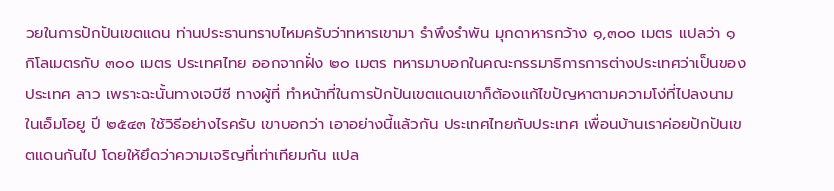วยในการปักปันเขตแดน ท่านประธานทราบไหมครับว่าทหารเขามา รําพึงรําพัน มุกดาหารกว้าง ๑,๓๐๐ เมตร แปลว่า ๑ กิโลเมตรกับ ๓๐๐ เมตร ประเทศไทย ออกจากฝั่ง ๒๐ เมตร ทหารมาบอกในคณะกรรมาธิการการต่างประเทศว่าเป็นของประเทศ ลาว เพราะฉะนั้นทางเจบีซี ทางผู้ที่ ทําหน้าที่ในการปักปันเขตแดนเขาก็ต้องแก้ไขปัญหาตามความโง่ที่ไปลงนามในเอ็มโอยู ปี ๒๕๔๓ ใช้วิธีอย่างไรครับ เขาบอกว่า เอาอย่างนี้แล้วกัน ประเทศไทยกับประเทศ เพื่อนบ้านเราค่อยปักปันเขตแดนกันไป โดยให้ยึดว่าความเจริญที่เท่าเทียมกัน แปล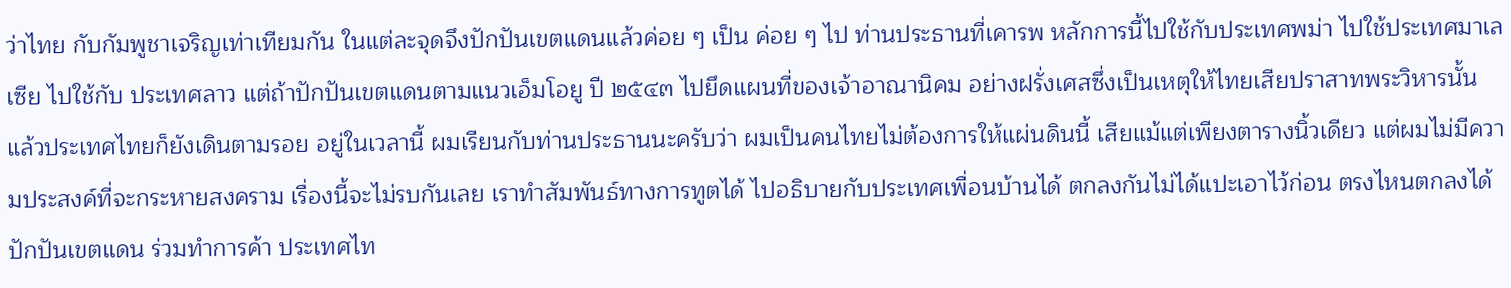ว่าไทย กับกัมพูชาเจริญเท่าเทียมกัน ในแต่ละจุดจึงปักปันเขตแดนแล้วค่อย ๆ เป็น ค่อย ๆ ไป ท่านประธานที่เคารพ หลักการนี้ไปใช้กับประเทศพม่า ไปใช้ประเทศมาเลเซีย ไปใช้กับ ประเทศลาว แต่ถ้าปักปันเขตแดนตามแนวเอ็มโอยู ปี ๒๕๔๓ ไปยึดแผนที่ของเจ้าอาณานิคม อย่างฝรั่งเศสซึ่งเป็นเหตุให้ไทยเสียปราสาทพระวิหารนั้น แล้วประเทศไทยก็ยังเดินตามรอย อยู่ในเวลานี้ ผมเรียนกับท่านประธานนะครับว่า ผมเป็นคนไทยไม่ต้องการให้แผ่นดินนี้ เสียแม้แต่เพียงตารางนิ้วเดียว แต่ผมไม่มีความประสงค์ที่จะกระหายสงคราม เรื่องนี้จะไม่รบกันเลย เราทําสัมพันธ์ทางการทูตได้ ไปอธิบายกับประเทศเพื่อนบ้านได้ ตกลงกันไม่ได้แปะเอาไว้ก่อน ตรงไหนตกลงได้ปักปันเขตแดน ร่วมทําการค้า ประเทศไท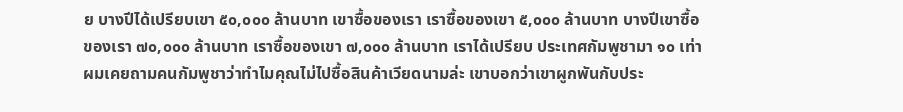ย บางปีได้เปรียบเขา ๕๐,๐๐๐ ล้านบาท เขาซื้อของเรา เราซื้อของเขา ๕,๐๐๐ ล้านบาท บางปีเขาซื้อของเรา ๗๐,๐๐๐ ล้านบาท เราซื้อของเขา ๗,๐๐๐ ล้านบาท เราได้เปรียบ ประเทศกัมพูชามา ๑๐ เท่า ผมเคยถามคนกัมพูชาว่าทําไมคุณไม่ไปซื้อสินค้าเวียดนามล่ะ เขาบอกว่าเขาผูกพันกับประ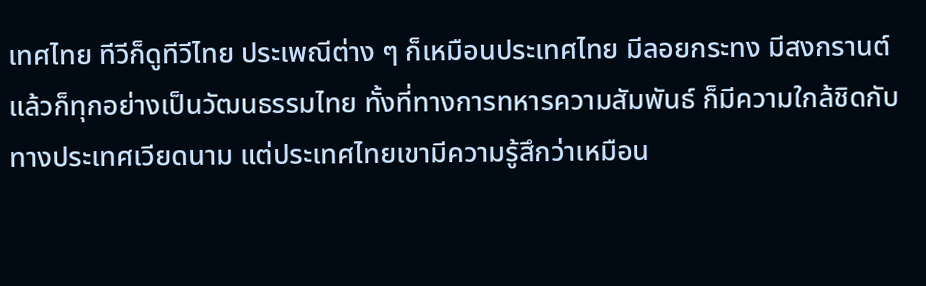เทศไทย ทีวีก็ดูทีวีไทย ประเพณีต่าง ๆ ก็เหมือนประเทศไทย มีลอยกระทง มีสงกรานต์ แล้วก็ทุกอย่างเป็นวัฒนธรรมไทย ทั้งที่ทางการทหารความสัมพันธ์ ก็มีความใกล้ชิดกับทางประเทศเวียดนาม แต่ประเทศไทยเขามีความรู้สึกว่าเหมือน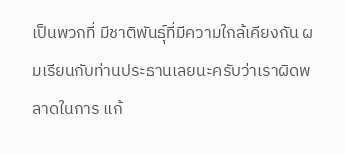เป็นพวกที่ มีชาติพันธุ์ที่มีความใกล้เคียงกัน ผมเรียนกับท่านประธานเลยนะครับว่าเราผิดพลาดในการ แก้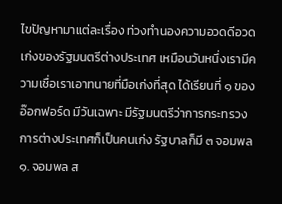ไขปัญหามาแต่ละเรื่อง ท่วงทํานองความอวดดีอวดเก่งของรัฐมนตรีต่างประเทศ เหมือนวันหนึ่งเรามีความเชื่อเราเอาทนายที่มือเก่งที่สุด ได้เรียนที่ ๑ ของอ๊อกฟอร์ด มีวันเฉพาะ มีรัฐมนตรีว่าการกระทรวงการต่างประเทศก็เป็นคนเก่ง รัฐบาลก็มี ๓ จอมพล ๑. จอมพล ส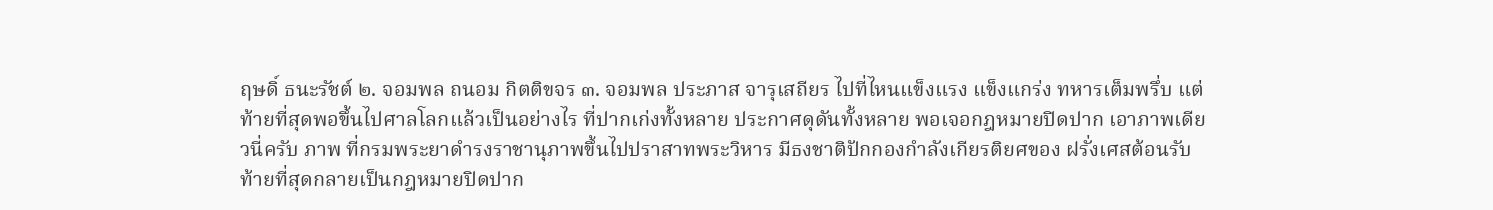ฤษดิ์ ธนะรัชต์ ๒. จอมพล ถนอม กิตติขจร ๓. จอมพล ประภาส จารุเสถียร ไปที่ไหนแข็งแรง แข็งแกร่ง ทหารเต็มพรึ่บ แต่ท้ายที่สุดพอขึ้นไปศาลโลกแล้วเป็นอย่างไร ที่ปากเก่งทั้งหลาย ประกาศดุดันทั้งหลาย พอเจอกฎหมายปิดปาก เอาภาพเดียวนี่ครับ ภาพ ที่กรมพระยาดํารงราชานุภาพขึ้นไปปราสาทพระวิหาร มีธงชาติปักกองกําลังเกียรติยศของ ฝรั่งเศสต้อนรับท้ายที่สุดกลายเป็นกฎหมายปิดปาก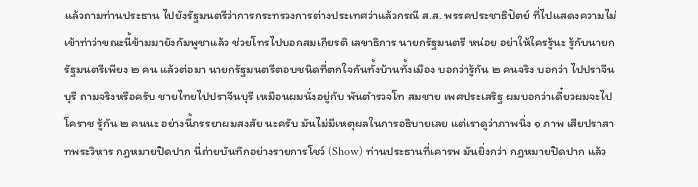แล้วถามท่านประธาน ไปยังรัฐมนตรีว่าการกระทรวงการต่างประเทศว่าแล้วกรณี ส.ส. พรรคประชาธิปัตย์ ที่ไปแสดงความไม่เข้าท่าว่าขณะนี้ข้ามมายังกัมพูชาแล้ว ช่วยโทรไปบอกสมเกียรติ เลขาธิการ นายกรัฐมนตรี หน่อย อย่าให้ใครรู้นะ รู้กับนายกรัฐมนตรีเพียง ๒ คน แล้วต่อมา นายกรัฐมนตรีตอบชนิดที่ตกใจกันทั้งบ้านทั้งเมือง บอกว่ารู้กัน ๒ คนจริง บอกว่า ไปปราจีนบุรี ถามจริงหรือครับ ชายไทยไปปราจีนบุรี เหมือนผมนั่งอยู่กับ พันตํารวจโท สมชาย เพศประเสริฐ ผมบอกว่าเดี๋ยวผมจะไปโคราช รู้กัน ๒ คนนะ อย่างนี้ภรรยาผมสงสัย นะครับ มันไม่มีเหตุผลในการอธิบายเลย แต่เราดูว่าภาพนิ่ง ๑ ภาพ เสียปราสาทพระวิหาร กฎหมายปิดปาก นี่ถ่ายบันทึกอย่างรายการโชว์ (Show) ท่านประธานที่เคารพ มันยิ่งกว่า กฎหมายปิดปาก แล้ว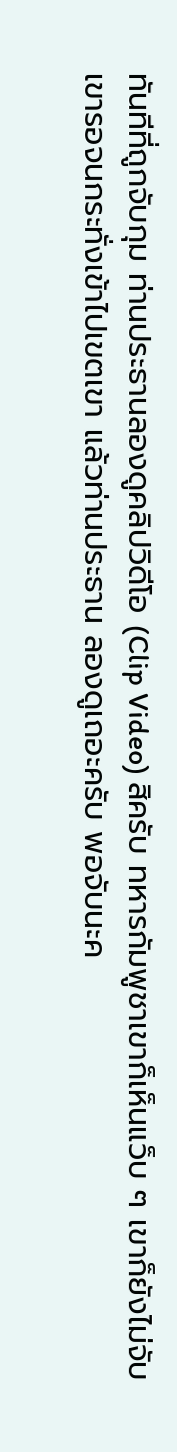ทันทีที่ถูกจับกุม ท่านประธานลองดูคลิปวิดีโอ (Clip Video) สิครับ ทหารกัมพูชาเขาก็เห็นแว็บ ๆ เขาก็ยังไม่จับ เขารอจนกระทั่งเข้าไปเขตเขา แล้วท่านประธาน ลองดูเถอะครับ พอจับนะค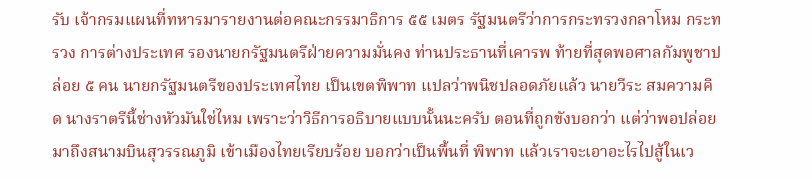รับ เจ้ากรมแผนที่ทหารมารายงานต่อคณะกรรมาธิการ ๕๕ เมตร รัฐมนตรีว่าการกระทรวงกลาโหม กระทรวง การต่างประเทศ รองนายกรัฐมนตรีฝ่ายความมั่นคง ท่านประธานที่เคารพ ท้ายที่สุดพอศาลกัมพูชาปล่อย ๕ คน นายกรัฐมนตรีของประเทศไทย เป็นเขตพิพาท แปลว่าพนิชปลอดภัยแล้ว นายวีระ สมความคิด นางราตรีนี้ช่างหัวมันใช่ไหม เพราะว่าวิธีการอธิบายแบบนั้นนะครับ ตอนที่ถูกขังบอกว่า แต่ว่าพอปล่อยมาถึงสนามบินสุวรรณภูมิ เข้าเมืองไทยเรียบร้อย บอกว่าเป็นพื้นที่ พิพาท แล้วเราจะเอาอะไรไปสู้ในเว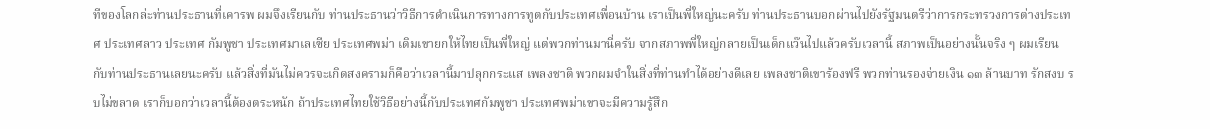ทีของโลกล่ะท่านประธานที่เคารพ ผมจึงเรียนกับ ท่านประธานว่าวิธีการดําเนินการทางการทูตกับประเทศเพื่อนบ้าน เราเป็นพี่ใหญ่นะครับ ท่านประธานบอกผ่านไปยังรัฐมนตรีว่าการกระทรวงการต่างประเทศ ประเทศลาว ประเทศ กัมพูชา ประเทศมาเลเซีย ประเทศพม่า เดิมเขายกให้ไทยเป็นพี่ใหญ่ แต่พวกท่านมานี่ครับ จากสภาพพี่ใหญ่กลายเป็นเด็กแว๊นไปแล้วครับเวลานี้ สภาพเป็นอย่างนั้นจริง ๆ ผมเรียน กับท่านประธานเลยนะครับ แล้วสิ่งที่มันไม่ควรจะเกิดสงครามก็คือว่าเวลานี้มาปลุกกระแส เพลงชาติ พวกผมจําในสิ่งที่ท่านทําได้อย่างดีเลย เพลงชาติเขาร้องฟรี พวกท่านรองจ่ายเงิน ๑๓ ล้านบาท รักสงบ รบไม่ขลาด เราก็บอกว่าเวลานี้ต้องตระหนัก ถ้าประเทศไทยใช้วิธีอย่างนี้กับประเทศกัมพูชา ประเทศพม่าเขาจะมีความรู้สึก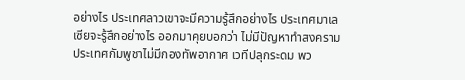อย่างไร ประเทศลาวเขาจะมีความรู้สึกอย่างไร ประเทศมาเลเซียจะรู้สึกอย่างไร ออกมาคุยบอกว่า ไม่มีปัญหาทําสงคราม ประเทศกัมพูชาไม่มีกองทัพอากาศ เวทีปลุกระดม พว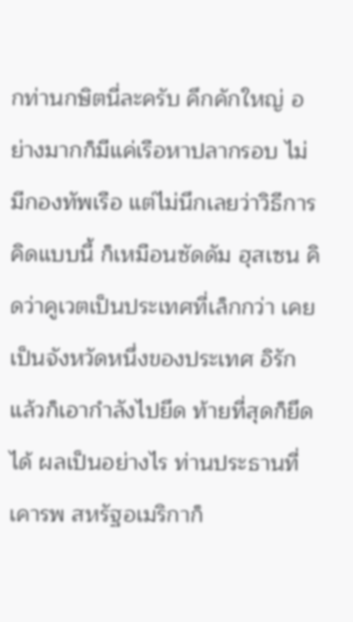กท่านกษิตนี่ละครับ คึกคักใหญ่ อย่างมากก็มีแค่เรือหาปลากรอบ ไม่มีกองทัพเรือ แต่ไม่นึกเลยว่าวิธีการคิดแบบนี้ ก็เหมือนซัดดัม ฮุสเซน คิดว่าคูเวตเป็นประเทศที่เล็กกว่า เคยเป็นจังหวัดหนึ่งของประเทศ อิรัก แล้วก็เอากําลังไปยึด ท้ายที่สุดก็ยึดได้ ผลเป็นอย่างไร ท่านประธานที่เคารพ สหรัฐอเมริกาก็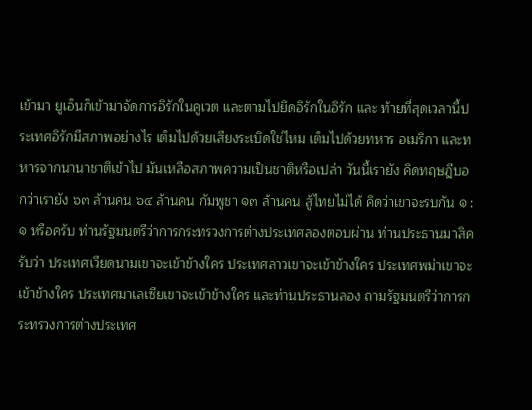เข้ามา ยูเอ็นก็เข้ามาจัดการอิรักในคูเวต และตามไปยึดอิรักในอิรัก และ ท้ายที่สุดเวลานี้ประเทศอิรักมีสภาพอย่างไร เต็มไปด้วยเสียงระเบิดใช่ไหม เต็มไปด้วยทหาร อเมริกา และทหารจากนานาชาติเข้าไป มันเหลือสภาพความเป็นชาติหรือเปล่า วันนี้เรายัง คิดทฤษฎีบอกว่าเรายัง ๖๓ ล้านคน ๖๔ ล้านคน กัมพูชา ๑๓ ล้านคน สู้ไทยไม่ได้ คิดว่าเขาจะรบกัน ๑ : ๑ หรือครับ ท่านรัฐมนตรีว่าการกระทรวงการต่างประเทศลองตอบผ่าน ท่านประธานมาสิครับว่า ประเทศเวียดนามเขาจะเข้าข้างใคร ประเทศลาวเขาจะเข้าข้างใคร ประเทศพม่าเขาจะเข้าข้างใคร ประเทศมาเลเซียเขาจะเข้าข้างใคร และท่านประธานลอง ถามรัฐมนตรีว่าการกระทรวงการต่างประเทศ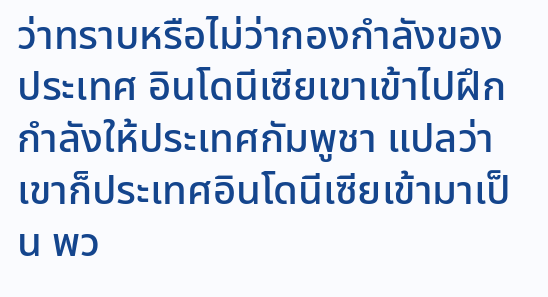ว่าทราบหรือไม่ว่ากองกําลังของประเทศ อินโดนีเซียเขาเข้าไปฝึกกําลังให้ประเทศกัมพูชา แปลว่าเขาก็ประเทศอินโดนีเซียเข้ามาเป็น พว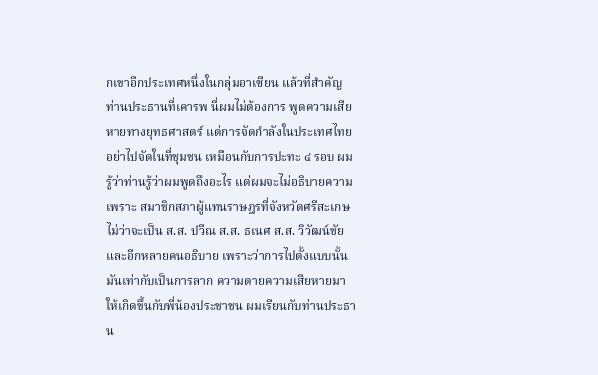กเขาอีกประเทศหนึ่งในกลุ่มอาเซียน แล้วที่สําคัญ ท่านประธานที่เคารพ นี่ผมไม่ต้องการ พูดความเสียหายทางยุทธศาสตร์ แต่การจัดกําลังในประเทศไทยอย่าไปจัดในที่ชุมชน เหมือนกับการปะทะ ๔ รอบ ผมรู้ว่าท่านรู้ว่าผมพูดถึงอะไร แต่ผมจะไม่อธิบายความ เพราะ สมาชิกสภาผู้แทนราษฎรที่จังหวัดศรีสะเกษ ไม่ว่าจะเป็น ส.ส. ปวีณ ส.ส. ธเนศ ส.ส. วิวัฒน์ชัย และอีกหลายคนอธิบาย เพราะว่าการไปตั้งแบบนั้นมันเท่ากับเป็นการลาก ความตายความเสียหายมาให้เกิดขึ้นกับพี่น้องประชาชน ผมเรียนกับท่านประธาน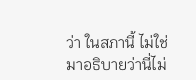ว่า ในสภานี้ ไม่ใช่มาอธิบายว่านี่ไม่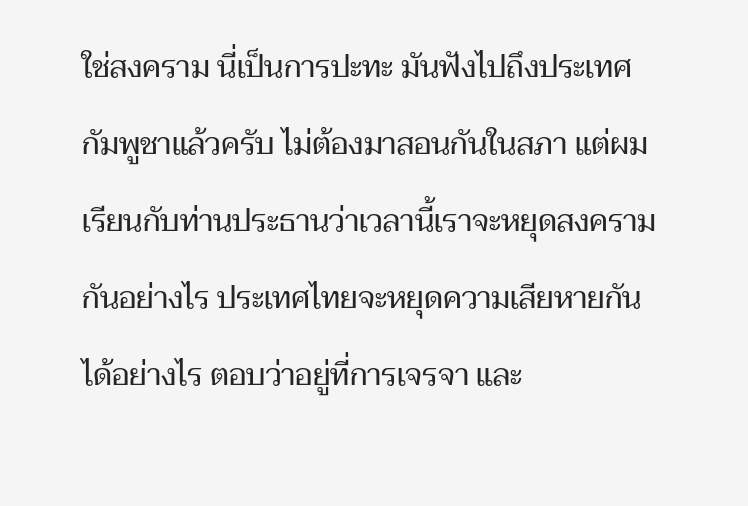ใช่สงคราม นี่เป็นการปะทะ มันฟังไปถึงประเทศกัมพูชาแล้วครับ ไม่ต้องมาสอนกันในสภา แต่ผมเรียนกับท่านประธานว่าเวลานี้เราจะหยุดสงครามกันอย่างไร ประเทศไทยจะหยุดความเสียหายกันได้อย่างไร ตอบว่าอยู่ที่การเจรจา และ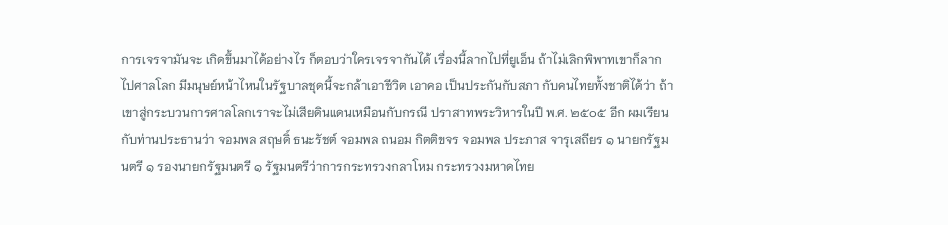การเจรจามันจะ เกิดขึ้นมาได้อย่างไร ก็ตอบว่าใครเจรจากันได้ เรื่องนี้ลากไปที่ยูเอ็น ถ้าไม่เลิกพิพาทเขาก็ลาก ไปศาลโลก มีมนุษย์หน้าไหนในรัฐบาลชุดนี้จะกล้าเอาชีวิต เอาคอ เป็นประกันกับสภา กับคนไทยทั้งชาติได้ว่า ถ้าเขาสู่กระบวนการศาลโลกเราจะไม่เสียดินแดนเหมือนกับกรณี ปราสาทพระวิหารในปี พ.ศ. ๒๕๐๕ อีก ผมเรียนกับท่านประธานว่า จอมพล สฤษดิ์ ธนะรัชต์ จอมพล ถนอม กิตติขจร จอมพล ประภาส จารุเสถียร ๑ นายกรัฐมนตรี ๑ รองนายกรัฐมนตรี ๑ รัฐมนตรีว่าการกระทรวงกลาโหม กระทรวงมหาดไทย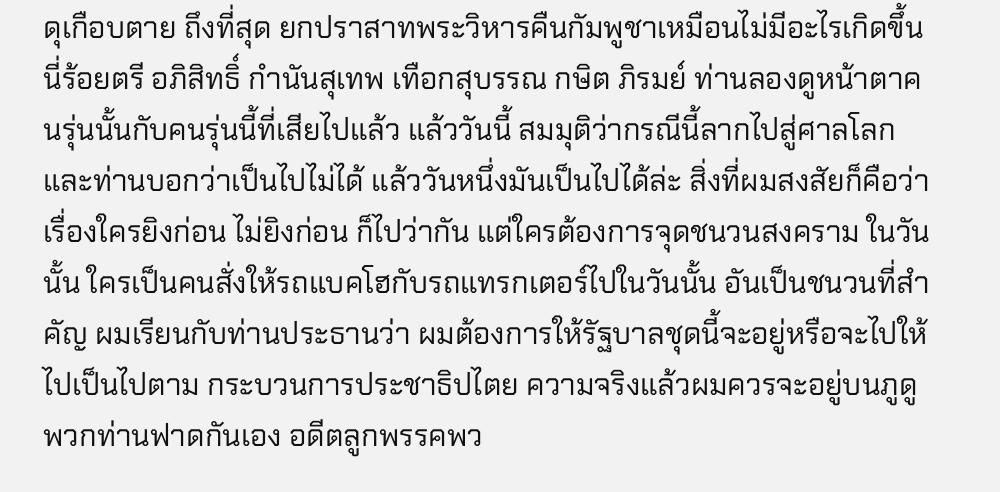ดุเกือบตาย ถึงที่สุด ยกปราสาทพระวิหารคืนกัมพูชาเหมือนไม่มีอะไรเกิดขึ้น นี่ร้อยตรี อภิสิทธิ์ กํานันสุเทพ เทือกสุบรรณ กษิต ภิรมย์ ท่านลองดูหน้าตาคนรุ่นนั้นกับคนรุ่นนี้ที่เสียไปแล้ว แล้ววันนี้ สมมุติว่ากรณีนี้ลากไปสู่ศาลโลก และท่านบอกว่าเป็นไปไม่ได้ แล้ววันหนึ่งมันเป็นไปได้ล่ะ สิ่งที่ผมสงสัยก็คือว่า เรื่องใครยิงก่อน ไม่ยิงก่อน ก็ไปว่ากัน แต่ใครต้องการจุดชนวนสงคราม ในวันนั้น ใครเป็นคนสั่งให้รถแบคโฮกับรถแทรกเตอร์ไปในวันนั้น อันเป็นชนวนที่สําคัญ ผมเรียนกับท่านประธานว่า ผมต้องการให้รัฐบาลชุดนี้จะอยู่หรือจะไปให้ไปเป็นไปตาม กระบวนการประชาธิปไตย ความจริงแล้วผมควรจะอยู่บนภูดูพวกท่านฟาดกันเอง อดีตลูกพรรคพว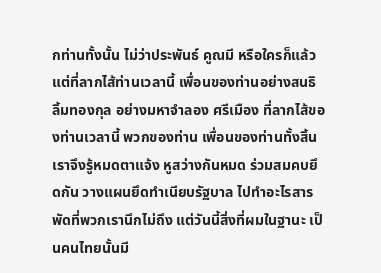กท่านทั้งนั้น ไม่ว่าประพันธ์ คูณมี หรือใครก็แล้วแต่ที่ลากไส้ท่านเวลานี้ เพื่อนของท่านอย่างสนธิ ลิ้มทองกุล อย่างมหาจําลอง ศรีเมือง ที่ลากไส้ของท่านเวลานี้ พวกของท่าน เพื่อนของท่านทั้งสิ้น เราจึงรู้หมดตาแจ้ง หูสว่างกันหมด ร่วมสมคบยึดกัน วางแผนยึดทําเนียบรัฐบาล ไปทําอะไรสารพัดที่พวกเรานึกไม่ถึง แต่วันนี้สิ่งที่ผมในฐานะ เป็นคนไทยนั้นมี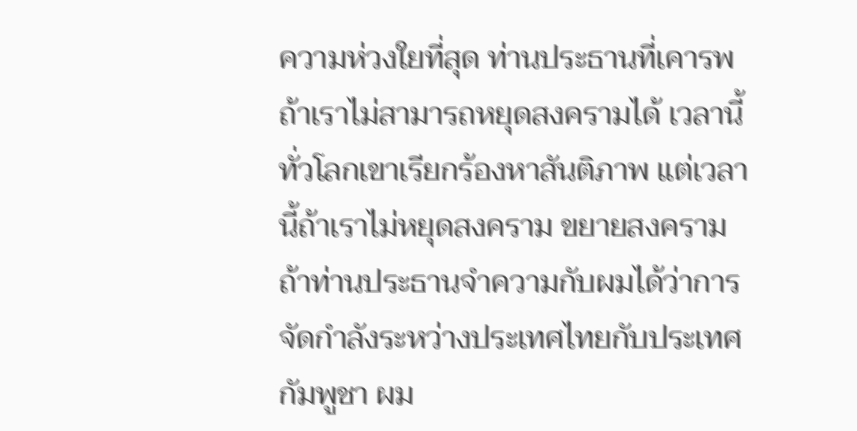ความห่วงใยที่สุด ท่านประธานที่เคารพ ถ้าเราไม่สามารถหยุดสงครามได้ เวลานี้ทั่วโลกเขาเรียกร้องหาสันติภาพ แต่เวลานี้ถ้าเราไม่หยุดสงคราม ขยายสงคราม ถ้าท่านประธานจําความกับผมได้ว่าการจัดกําลังระหว่างประเทศไทยกับประเทศกัมพูชา ผม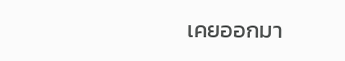เคยออกมา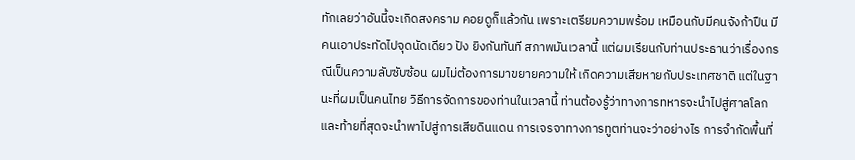ทักเลยว่าอันนี้จะเกิดสงคราม คอยดูก็แล้วกัน เพราะเตรียมความพร้อม เหมือนกับมีคนจังก้าปืน มีคนเอาประทัดไปจุดนัดเดียว ปัง ยิงกันทันที สภาพมันเวลานี้ แต่ผมเรียนกับท่านประธานว่าเรื่องกรณีเป็นความลับซับซ้อน ผมไม่ต้องการมาขยายความให้ เกิดความเสียหายกับประเทศชาติ แต่ในฐานะที่ผมเป็นคนไทย วิธีการจัดการของท่านในเวลานี้ ท่านต้องรู้ว่าทางการทหารจะนําไปสู่ศาลโลก และท้ายที่สุดจะนําพาไปสู่การเสียดินแดน การเจรจาทางการทูตท่านจะว่าอย่างไร การจํากัดพื้นที่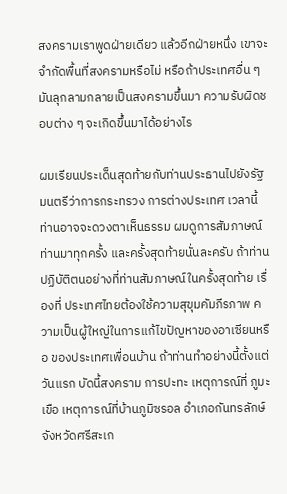สงครามเราพูดฝ่ายเดียว แล้วอีกฝ่ายหนึ่ง เขาจะจํากัดพื้นที่สงครามหรือไม่ หรือถ้าประเทศอื่น ๆ มันลุกลามกลายเป็นสงครามขึ้นมา ความรับผิดชอบต่าง ๆ จะเกิดขึ้นมาได้อย่างไร

ผมเรียนประเด็นสุดท้ายกับท่านประธานไปยังรัฐมนตรีว่าการกระทรวง การต่างประเทศ เวลานี้ท่านอาจจะดวงตาเห็นธรรม ผมดูการสัมภาษณ์ท่านมาทุกครั้ง และครั้งสุดท้ายนั่นละครับ ถ้าท่านปฏิบัติตนอย่างที่ท่านสัมภาษณ์ในครั้งสุดท้าย เรื่องที่ ประเทศไทยต้องใช้ความสุขุมคัมภีรภาพ ความเป็นผู้ใหญ่ในการแก้ไขปัญหาของอาเซียนหรือ ของประเทศเพื่อนบ้าน ถ้าท่านทําอย่างนี้ตั้งแต่วันแรก บัดนี้สงคราม การปะทะ เหตุการณ์ที่ ภูมะเขือ เหตุการณ์ที่บ้านภูมิซรอล อําเภอกันทรลักษ์ จังหวัดศรีสะเก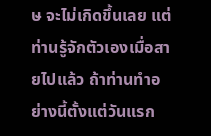ษ จะไม่เกิดขึ้นเลย แต่ท่านรู้จักตัวเองเมื่อสายไปแล้ว ถ้าท่านทําอย่างนี้ตั้งแต่วันแรก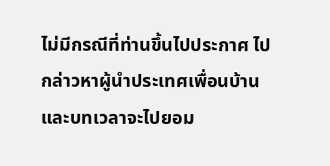ไม่มีกรณีที่ท่านขึ้นไปประกาศ ไปกล่าวหาผู้นําประเทศเพื่อนบ้าน และบทเวลาจะไปยอม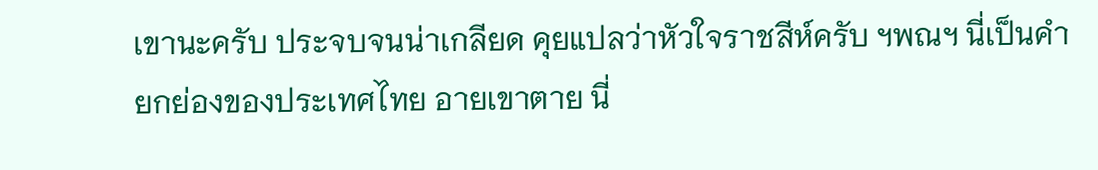เขานะครับ ประจบจนน่าเกลียด คุยแปลว่าหัวใจราชสีห์ครับ ฯพณฯ นี่เป็นคํายกย่องของประเทศไทย อายเขาตาย นี่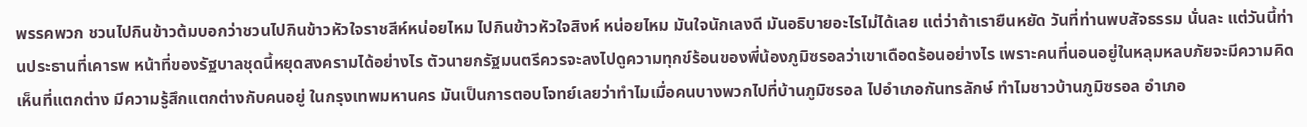พรรคพวก ชวนไปกินข้าวต้มบอกว่าชวนไปกินข้าวหัวใจราชสีห์หน่อยไหม ไปกินข้าวหัวใจสิงห์ หน่อยไหม มันใจนักเลงดี มันอธิบายอะไรไม่ได้เลย แต่ว่าถ้าเรายืนหยัด วันที่ท่านพบสัจธรรม นั่นละ แต่วันนี้ท่านประธานที่เคารพ หน้าที่ของรัฐบาลชุดนี้หยุดสงครามได้อย่างไร ตัวนายกรัฐมนตรีควรจะลงไปดูความทุกข์ร้อนของพี่น้องภูมิซรอลว่าเขาเดือดร้อนอย่างไร เพราะคนที่นอนอยู่ในหลุมหลบภัยจะมีความคิดเห็นที่แตกต่าง มีความรู้สึกแตกต่างกับคนอยู่ ในกรุงเทพมหานคร มันเป็นการตอบโจทย์เลยว่าทําไมเมื่อคนบางพวกไปที่บ้านภูมิซรอล ไปอําเภอกันทรลักษ์ ทําไมชาวบ้านภูมิซรอล อําเภอ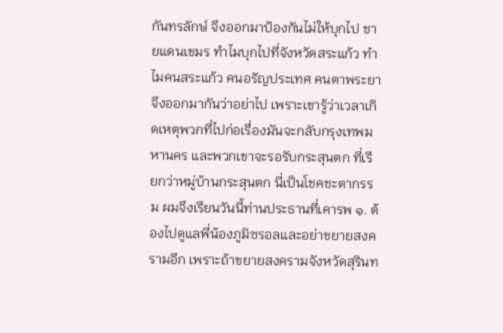กันทรลักษ์ จึงออกมาป้องกันไม่ให้บุกไป ชายแดนเขมร ทําไมบุกไปที่จังหวัดสระแก้ว ทําไมคนสระแก้ว คนอรัญประเทศ คนตาพระยา จึงออกมากันว่าอย่าไป เพราะเขารู้ว่าเวลาเกิดเหตุพวกที่ไปก่อเรื่องมันจะกลับกรุงเทพมหานคร และพวกเขาจะรอรับกระสุนตก ที่เรียกว่าหมู่บ้านกระสุนตก นี่เป็นโชคชะตากรรม ผมจึงเรียนวันนี้ท่านประธานที่เคารพ ๑. ต้องไปดูแลพี่น้องภูมิซรอลและอย่าขยายสงครามอีก เพราะถ้าขยายสงครามจังหวัดสุรินท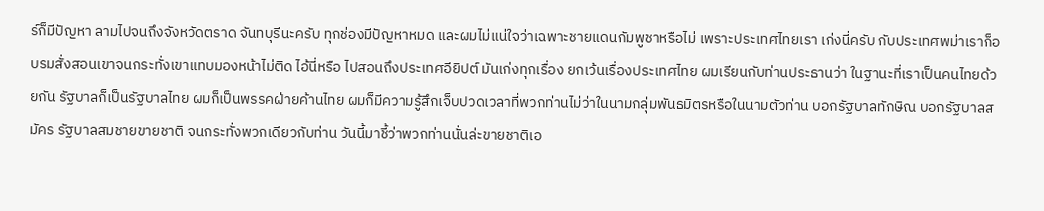ร์ก็มีปัญหา ลามไปจนถึงจังหวัดตราด จันทบุรีนะครับ ทุกช่องมีปัญหาหมด และผมไม่แน่ใจว่าเฉพาะชายแดนกัมพูชาหรือไม่ เพราะประเทศไทยเรา เก่งนี่ครับ กับประเทศพม่าเราก็อบรมสั่งสอนเขาจนกระทั่งเขาแทบมองหน้าไม่ติด ไอ้นี่หรือ ไปสอนถึงประเทศอียิปต์ มันเก่งทุกเรื่อง ยกเว้นเรื่องประเทศไทย ผมเรียนกับท่านประธานว่า ในฐานะที่เราเป็นคนไทยด้วยกัน รัฐบาลก็เป็นรัฐบาลไทย ผมก็เป็นพรรคฝ่ายค้านไทย ผมก็มีความรู้สึกเจ็บปวดเวลาที่พวกท่านไม่ว่าในนามกลุ่มพันธมิตรหรือในนามตัวท่าน บอกรัฐบาลทักษิณ บอกรัฐบาลสมัคร รัฐบาลสมชายขายชาติ จนกระทั่งพวกเดียวกับท่าน วันนี้มาชี้ว่าพวกท่านนั่นล่ะขายชาติเอ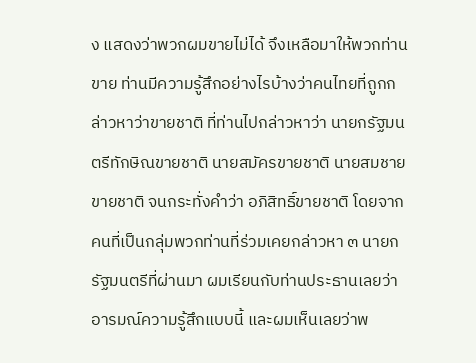ง แสดงว่าพวกผมขายไม่ได้ จึงเหลือมาให้พวกท่านขาย ท่านมีความรู้สึกอย่างไรบ้างว่าคนไทยที่ถูกกล่าวหาว่าขายชาติ ที่ท่านไปกล่าวหาว่า นายกรัฐมนตรีทักษิณขายชาติ นายสมัครขายชาติ นายสมชายขายชาติ จนกระทั่งคําว่า อภิสิทธิ์ขายชาติ โดยจากคนที่เป็นกลุ่มพวกท่านที่ร่วมเคยกล่าวหา ๓ นายกรัฐมนตรีที่ผ่านมา ผมเรียนกับท่านประธานเลยว่าอารมณ์ความรู้สึกแบบนี้ และผมเห็นเลยว่าพ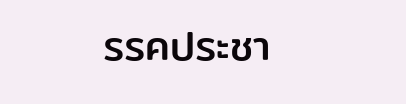รรคประชา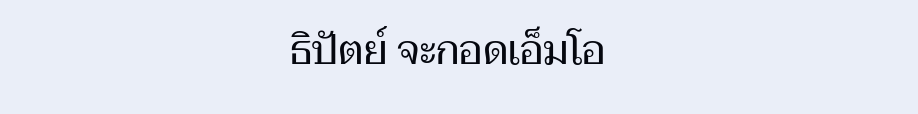ธิปัตย์ จะกอดเอ็มโอ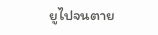ยูไปจนตาย